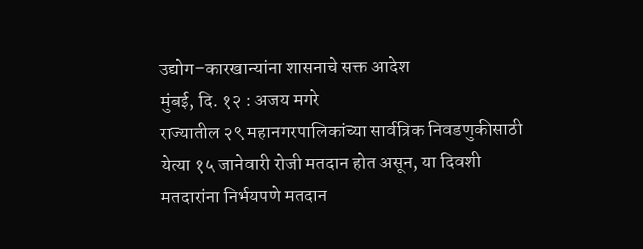उद्योग–कारखान्यांना शासनाचे सक्त आदेश
मुंबई, दि. १२ : अजय मगरे
राज्यातील २९ महानगरपालिकांच्या सार्वत्रिक निवडणुकीसाठी येत्या १५ जानेवारी रोजी मतदान होत असून, या दिवशी मतदारांना निर्भयपणे मतदान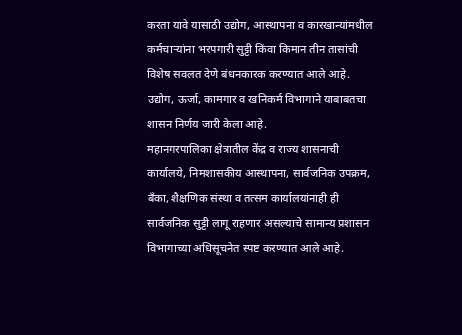करता यावे यासाठी उद्योग, आस्थापना व कारखान्यांमधील कर्मचाऱ्यांना भरपगारी सुट्टी किंवा किमान तीन तासांची विशेष सवलत देणे बंधनकारक करण्यात आले आहे. उद्योग, ऊर्जा, कामगार व खनिकर्म विभागाने याबाबतचा शासन निर्णय जारी केला आहे.
महानगरपालिका क्षेत्रातील केंद्र व राज्य शासनाची कार्यालये, निमशासकीय आस्थापना, सार्वजनिक उपक्रम, बँका, शैक्षणिक संस्था व तत्सम कार्यालयांनाही ही सार्वजनिक सुट्टी लागू राहणार असल्याचे सामान्य प्रशासन विभागाच्या अधिसूचनेत स्पष्ट करण्यात आले आहे.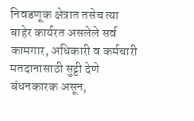निवडणूक क्षेत्रात तसेच त्या बाहेर कार्यरत असलेले सर्व कामगार, अधिकारी व कर्मचारी मतदानासाठी सुट्टी देणे बंधनकारक असून,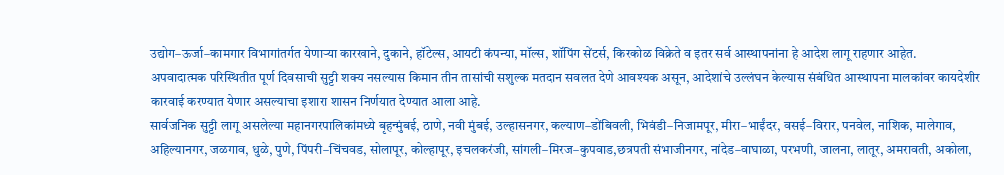उद्योग–ऊर्जा–कामगार विभागांतर्गत येणाऱ्या कारखाने, दुकाने, हॉटेल्स, आयटी कंपन्या, मॉल्स, शॉपिंग सेंटर्स, किरकोळ विक्रेते व इतर सर्व आस्थापनांना हे आदेश लागू राहणार आहेत.
अपवादात्मक परिस्थितीत पूर्ण दिवसाची सुट्टी शक्य नसल्यास किमान तीन तासांची सशुल्क मतदान सवलत देणे आवश्यक असून, आदेशांचे उल्लंघन केल्यास संबंधित आस्थापना मालकांवर कायदेशीर कारवाई करण्यात येणार असल्याचा इशारा शासन निर्णयात देण्यात आला आहे.
सार्वजनिक सुट्टी लागू असलेल्या महानगरपालिकांमध्ये बृहन्मुंबई, ठाणे, नवी मुंबई, उल्हासनगर, कल्याण–डोंबिवली, भिवंडी–निजामपूर, मीरा–भाईंदर, वसई–विरार, पनवेल, नाशिक, मालेगाव, अहिल्यानगर, जळगाव, धुळे, पुणे, पिंपरी–चिंचवड, सोलापूर, कोल्हापूर, इचलकरंजी, सांगली–मिरज–कुपवाड,छत्रपती संभाजीनगर, नांदेड–वाघाळा, परभणी, जालना, लातूर, अमरावती, अकोला,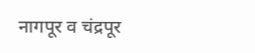नागपूर व चंद्रपूर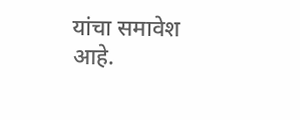यांचा समावेश आहे.